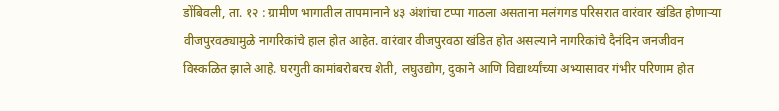डोंबिवली, ता. १२ : ग्रामीण भागातील तापमानाने ४३ अंशांचा टप्पा गाठला असताना मलंगगड परिसरात वारंवार खंडित होणाऱ्या वीजपुरवठ्यामुळे नागरिकांचे हाल होत आहेत. वारंवार वीजपुरवठा खंडित होत असल्याने नागरिकांचे दैनंदिन जनजीवन विस्कळित झाले आहे. घरगुती कामांबरोबरच शेती, लघुउद्योग, दुकाने आणि विद्यार्थ्यांच्या अभ्यासावर गंभीर परिणाम होत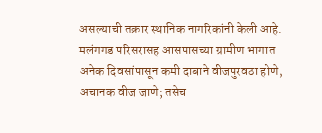असल्याची तक्रार स्थानिक नागरिकांनी केली आहे.
मलंगगड परिसरासह आसपासच्या ग्रामीण भागात अनेक दिवसांपासून कमी दाबाने वीजपुरवठा होणे, अचानक वीज जाणे; तसेच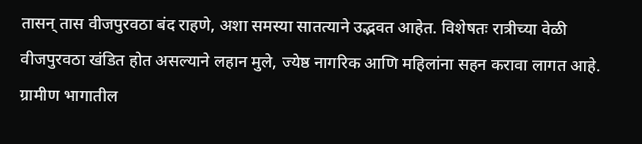तासन् तास वीजपुरवठा बंद राहणे, अशा समस्या सातत्याने उद्भवत आहेत. विशेषतः रात्रीच्या वेळी वीजपुरवठा खंडित होत असल्याने लहान मुले, ज्येष्ठ नागरिक आणि महिलांना सहन करावा लागत आहे. ग्रामीण भागातील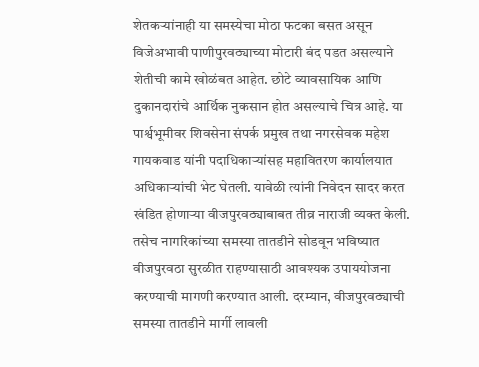शेतकऱ्यांनाही या समस्येचा मोठा फटका बसत असून विजेअभावी पाणीपुरवठ्याच्या मोटारी बंद पडत असल्याने शेतीची कामे खोळंबत आहेत. छोटे व्यावसायिक आणि दुकानदारांचे आर्थिक नुकसान होत असल्याचे चित्र आहे. या पार्श्वभूमीवर शिवसेना संपर्क प्रमुख तथा नगरसेवक महेश गायकवाड यांनी पदाधिकाऱ्यांसह महावितरण कार्यालयात अधिकाऱ्यांची भेट घेतली. यावेळी त्यांनी निवेदन सादर करत खंडित होणाऱ्या वीजपुरवठ्याबाबत तीव्र नाराजी व्यक्त केली. तसेच नागरिकांच्या समस्या तातडीने सोडवून भविष्यात वीजपुरवठा सुरळीत राहण्यासाठी आवश्यक उपाययोजना करण्याची मागणी करण्यात आली. दरम्यान, वीजपुरवठ्याची समस्या तातडीने मार्गी लावली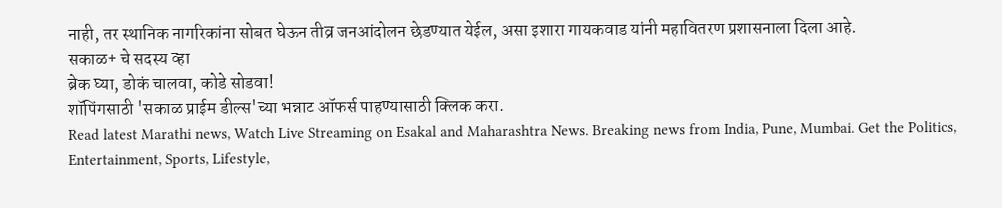नाही, तर स्थानिक नागरिकांना सोबत घेऊन तीव्र जनआंदोलन छेडण्यात येईल, असा इशारा गायकवाड यांनी महावितरण प्रशासनाला दिला आहे.
सकाळ+ चे सदस्य व्हा
ब्रेक घ्या, डोकं चालवा, कोडे सोडवा!
शॉपिंगसाठी 'सकाळ प्राईम डील्स'च्या भन्नाट ऑफर्स पाहण्यासाठी क्लिक करा.
Read latest Marathi news, Watch Live Streaming on Esakal and Maharashtra News. Breaking news from India, Pune, Mumbai. Get the Politics, Entertainment, Sports, Lifestyle,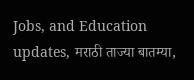Jobs, and Education updates, मराठी ताज्या बातम्या,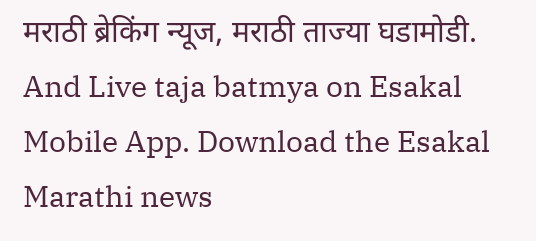मराठी ब्रेकिंग न्यूज, मराठी ताज्या घडामोडी. And Live taja batmya on Esakal Mobile App. Download the Esakal Marathi news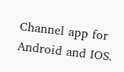Channel app for Android and IOS.